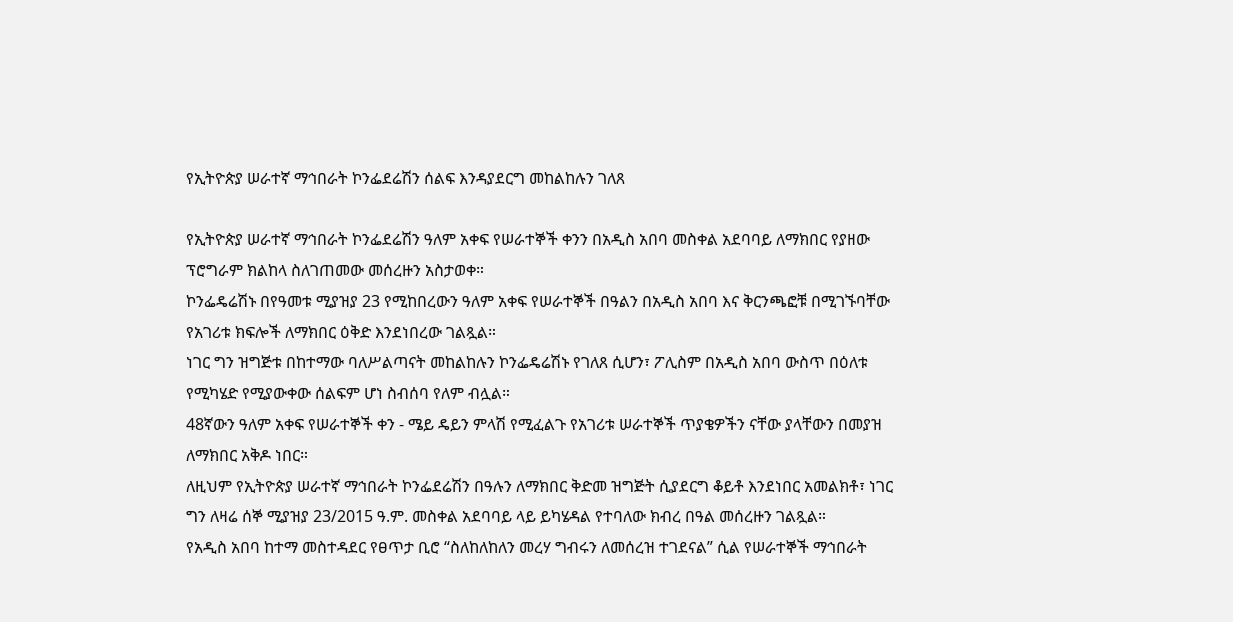የኢትዮጵያ ሠራተኛ ማኅበራት ኮንፌደሬሽን ሰልፍ እንዳያደርግ መከልከሉን ገለጸ

የኢትዮጵያ ሠራተኛ ማኅበራት ኮንፌደሬሽን ዓለም አቀፍ የሠራተኞች ቀንን በአዲስ አበባ መስቀል አደባባይ ለማክበር የያዘው ፕሮግራም ክልከላ ስለገጠመው መሰረዙን አስታወቀ።
ኮንፌዴሬሽኑ በየዓመቱ ሚያዝያ 23 የሚከበረውን ዓለም አቀፍ የሠራተኞች በዓልን በአዲስ አበባ እና ቅርንጫፎቹ በሚገኙባቸው የአገሪቱ ክፍሎች ለማክበር ዕቅድ እንደነበረው ገልጿል።
ነገር ግን ዝግጅቱ በከተማው ባለሥልጣናት መከልከሉን ኮንፌዴሬሽኑ የገለጸ ሲሆን፣ ፖሊስም በአዲስ አበባ ውስጥ በዕለቱ የሚካሄድ የሚያውቀው ሰልፍም ሆነ ስብሰባ የለም ብሏል።
48ኛውን ዓለም አቀፍ የሠራተኞች ቀን - ሜይ ዴይን ምላሽ የሚፈልጉ የአገሪቱ ሠራተኞች ጥያቄዎችን ናቸው ያላቸውን በመያዝ ለማክበር አቅዶ ነበር።
ለዚህም የኢትዮጵያ ሠራተኛ ማኅበራት ኮንፌደሬሽን በዓሉን ለማክበር ቅድመ ዝግጅት ሲያደርግ ቆይቶ እንደነበር አመልክቶ፣ ነገር ግን ለዛሬ ሰኞ ሚያዝያ 23/2015 ዓ.ም. መስቀል አደባባይ ላይ ይካሄዳል የተባለው ክብረ በዓል መሰረዙን ገልጿል።
የአዲስ አበባ ከተማ መስተዳደር የፀጥታ ቢሮ “ስለከለከለን መረሃ ግብሩን ለመሰረዝ ተገደናል” ሲል የሠራተኞች ማኅበራት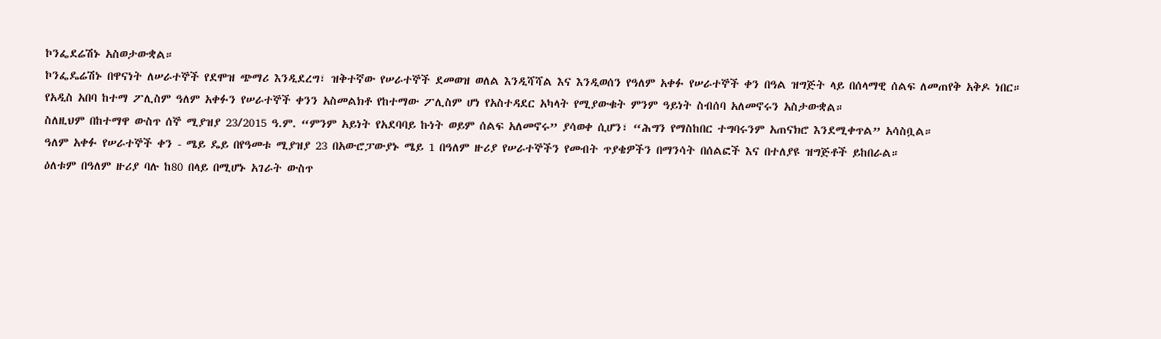ኮንፌደሬሽኑ አስወታውቋል።
ኮንፌዴሬሽኑ በዋናነት ለሠራተኞች የደሞዝ ጭማሪ እንዲደረግ፣ ዝቅተኛው የሠራተኞች ደመወዝ ወለል እንዲሻሻል እና እንዲወሰን የዓለም አቀፉ የሠራተኞች ቀን በዓል ዝግጅት ላይ በሰላማዊ ሰልፍ ለመጠየቅ አቅዶ ነበር።
የአዲስ አበባ ከተማ ፖሊስም ዓለም አቀፉን የሠራተኞች ቀንን አስመልክቶ የከተማው ፖሊስም ሆነ የአስተዳደር አካላት የሚያውቁት ምንም ዓይነት ስብሰባ አለመኖሩን አስታውቋል።
ስለዚህም በከተማዋ ውስጥ ሰኞ ሚያዝያ 23/2015 ዓ.ም. “ምንም አይነት የአደባባይ ኩነት ወይም ሰልፍ አለመኖሩ” ያሳወቀ ሲሆን፣ “ሕግን የማስከበር ተግባሩንም አጠናክሮ እንደሚቀጥል” አሳስቧል።
ዓለም አቀፉ የሠራተኞች ቀን - ሜይ ዴይ በየዓመቱ ሚያዝያ 23 በአውሮፓውያኑ ሜይ 1 በዓለም ዙሪያ የሠራተኞችን የመብት ጥያቄዎችን በማንሳት በሰልፎች እና በተለያዩ ዝግጅቶች ይከበራል።
ዕለቱም በዓለም ዙሪያ ባሉ ከ80 በላይ በሚሆኑ አገራት ውስጥ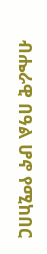ብሔራዊ በዓል ሆኖ የሚከበር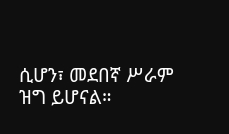ሲሆን፣ መደበኛ ሥራም ዝግ ይሆናል።